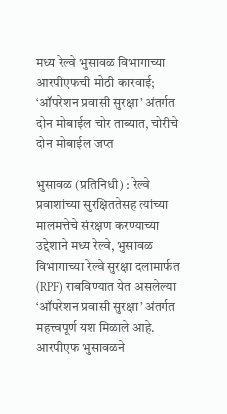मध्य रेल्वे भुसावळ विभागाच्या आरपीएफची मोठी कारवाई; ‘ऑपरेशन प्रवासी सुरक्षा’ अंतर्गत दोन मोबाईल चोर ताब्यात, चोरीचे दोन मोबाईल जप्त

भुसावळ (प्रतिनिधी) : रेल्वे प्रवाशांच्या सुरक्षिततेसह त्यांच्या मालमत्तेचे संरक्षण करण्याच्या उद्देशाने मध्य रेल्वे, भुसावळ विभागाच्या रेल्वे सुरक्षा दलामार्फत (RPF) राबविण्यात येत असलेल्या ‘ऑपरेशन प्रवासी सुरक्षा’ अंतर्गत महत्त्वपूर्ण यश मिळाले आहे. आरपीएफ भुसावळने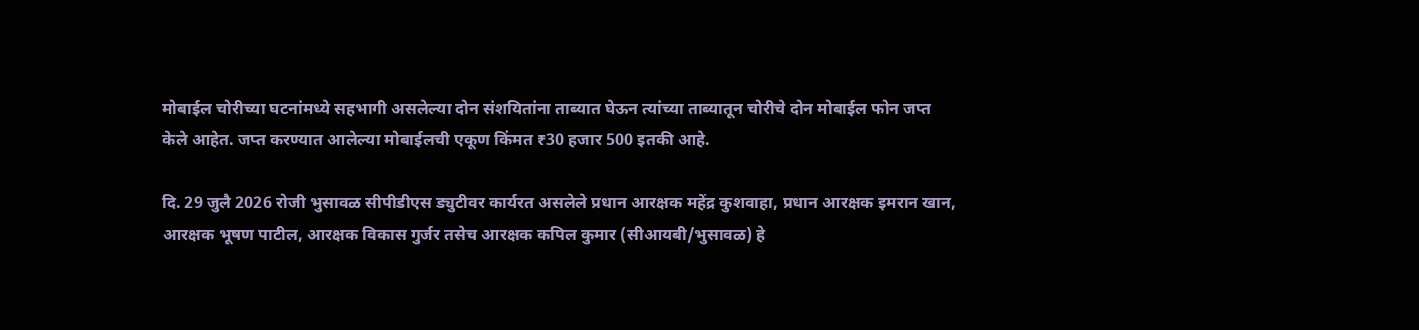मोबाईल चोरीच्या घटनांमध्ये सहभागी असलेल्या दोन संशयितांना ताब्यात घेऊन त्यांच्या ताब्यातून चोरीचे दोन मोबाईल फोन जप्त केले आहेत. जप्त करण्यात आलेल्या मोबाईलची एकूण किंमत ₹30 हजार 500 इतकी आहे.

दि. 29 जुलै 2026 रोजी भुसावळ सीपीडीएस ड्युटीवर कार्यरत असलेले प्रधान आरक्षक महेंद्र कुशवाहा, प्रधान आरक्षक इमरान खान, आरक्षक भूषण पाटील, आरक्षक विकास गुर्जर तसेच आरक्षक कपिल कुमार (सीआयबी/भुसावळ) हे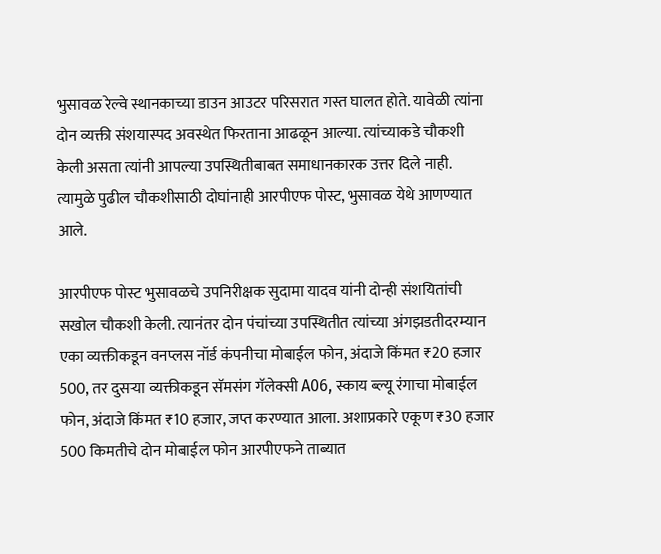भुसावळ रेल्वे स्थानकाच्या डाउन आउटर परिसरात गस्त घालत होते. यावेळी त्यांना दोन व्यक्ती संशयास्पद अवस्थेत फिरताना आढळून आल्या. त्यांच्याकडे चौकशी केली असता त्यांनी आपल्या उपस्थितीबाबत समाधानकारक उत्तर दिले नाही. त्यामुळे पुढील चौकशीसाठी दोघांनाही आरपीएफ पोस्ट, भुसावळ येथे आणण्यात आले.

आरपीएफ पोस्ट भुसावळचे उपनिरीक्षक सुदामा यादव यांनी दोन्ही संशयितांची सखोल चौकशी केली. त्यानंतर दोन पंचांच्या उपस्थितीत त्यांच्या अंगझडतीदरम्यान एका व्यक्तीकडून वनप्लस नॉर्ड कंपनीचा मोबाईल फोन, अंदाजे किंमत ₹20 हजार 500, तर दुसऱ्या व्यक्तीकडून सॅमसंग गॅलेक्सी A06, स्काय ब्ल्यू रंगाचा मोबाईल फोन, अंदाजे किंमत ₹10 हजार, जप्त करण्यात आला. अशाप्रकारे एकूण ₹30 हजार 500 किमतीचे दोन मोबाईल फोन आरपीएफने ताब्यात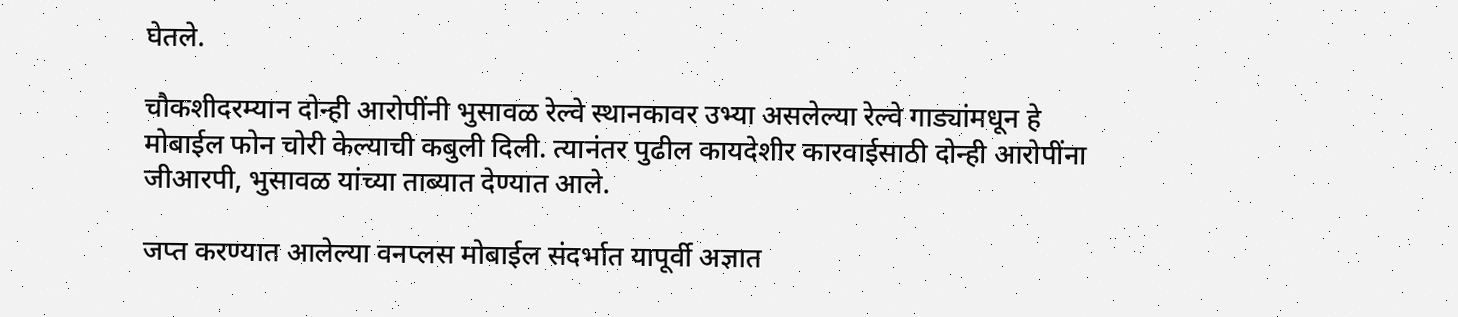घेतले.

चौकशीदरम्यान दोन्ही आरोपींनी भुसावळ रेल्वे स्थानकावर उभ्या असलेल्या रेल्वे गाड्यांमधून हे मोबाईल फोन चोरी केल्याची कबुली दिली. त्यानंतर पुढील कायदेशीर कारवाईसाठी दोन्ही आरोपींना जीआरपी, भुसावळ यांच्या ताब्यात देण्यात आले.

जप्त करण्यात आलेल्या वनप्लस मोबाईल संदर्भात यापूर्वी अज्ञात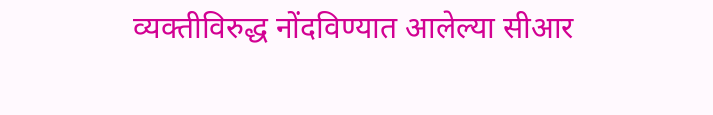व्यक्तीविरुद्ध नोंदविण्यात आलेल्या सीआर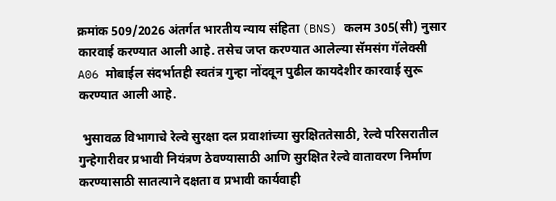क्रमांक 509/2026 अंतर्गत भारतीय न्याय संहिता (BNS) कलम 305(सी) नुसार कारवाई करण्यात आली आहे. तसेच जप्त करण्यात आलेल्या सॅमसंग गॅलेक्सी A06 मोबाईल संदर्भातही स्वतंत्र गुन्हा नोंदवून पुढील कायदेशीर कारवाई सुरू करण्यात आली आहे.

 भुसावळ विभागाचे रेल्वे सुरक्षा दल प्रवाशांच्या सुरक्षिततेसाठी, रेल्वे परिसरातील गुन्हेगारीवर प्रभावी नियंत्रण ठेवण्यासाठी आणि सुरक्षित रेल्वे वातावरण निर्माण करण्यासाठी सातत्याने दक्षता व प्रभावी कार्यवाही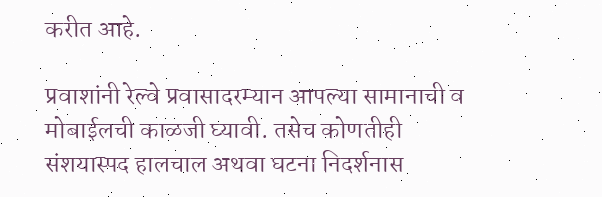करीत आहे.

प्रवाशांनी रेल्वे प्रवासादरम्यान आपल्या सामानाची व मोबाईलची काळजी घ्यावी. तसेच कोणतीही संशयास्पद हालचाल अथवा घटना निदर्शनास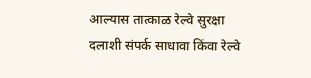आल्यास तात्काळ रेल्वे सुरक्षा दलाशी संपर्क साधावा किंवा रेल्वे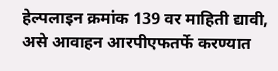हेल्पलाइन क्रमांक 139 वर माहिती द्यावी, असे आवाहन आरपीएफतर्फे करण्यात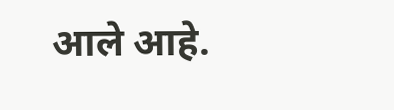आले आहे.